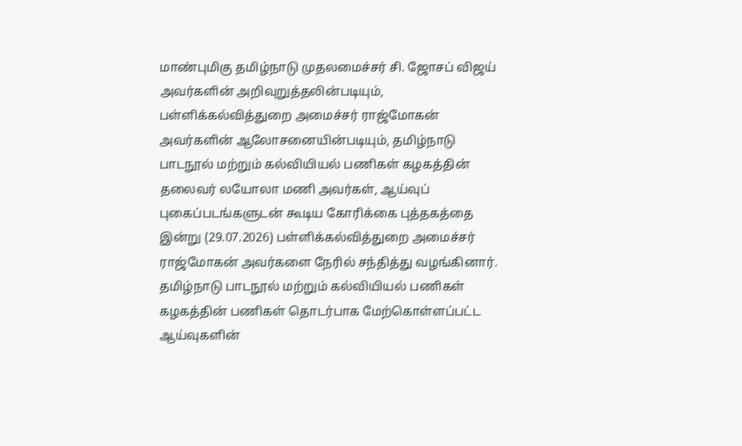மாண்புமிகு தமிழ்நாடு முதலமைச்சர் சி. ஜோசப் விஜய் அவர்களின் அறிவுறுத்தலின்படியும், பள்ளிக்கல்வித்துறை அமைச்சர் ராஜ்மோகன் அவர்களின் ஆலோசனையின்படியும், தமிழ்நாடு பாடநூல் மற்றும் கல்வியியல் பணிகள் கழகத்தின் தலைவர் லயோலா மணி அவர்கள், ஆய்வுப் புகைப்படங்களுடன் கூடிய கோரிக்கை புத்தகத்தை இன்று (29.07.2026) பள்ளிக்கல்வித்துறை அமைச்சர் ராஜ்மோகன் அவர்களை நேரில் சந்தித்து வழங்கினார்.
தமிழ்நாடு பாடநூல் மற்றும் கல்வியியல் பணிகள் கழகத்தின் பணிகள் தொடர்பாக மேற்கொள்ளப்பட்ட ஆய்வுகளின்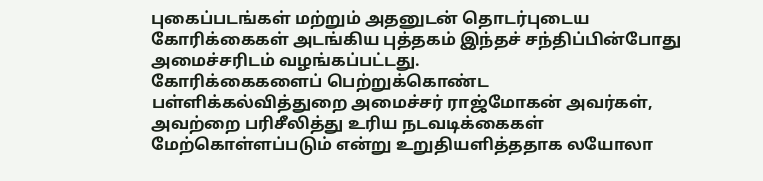புகைப்படங்கள் மற்றும் அதனுடன் தொடர்புடைய கோரிக்கைகள் அடங்கிய புத்தகம் இந்தச் சந்திப்பின்போது அமைச்சரிடம் வழங்கப்பட்டது.
கோரிக்கைகளைப் பெற்றுக்கொண்ட பள்ளிக்கல்வித்துறை அமைச்சர் ராஜ்மோகன் அவர்கள், அவற்றை பரிசீலித்து உரிய நடவடிக்கைகள் மேற்கொள்ளப்படும் என்று உறுதியளித்ததாக லயோலா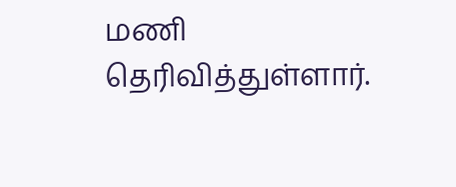மணி தெரிவித்துள்ளார்.